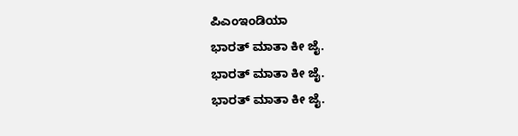ಪಿಎಂಇಂಡಿಯಾ
ಭಾರತ್ ಮಾತಾ ಕೀ ಜೈ.
ಭಾರತ್ ಮಾತಾ ಕೀ ಜೈ.
ಭಾರತ್ ಮಾತಾ ಕೀ ಜೈ.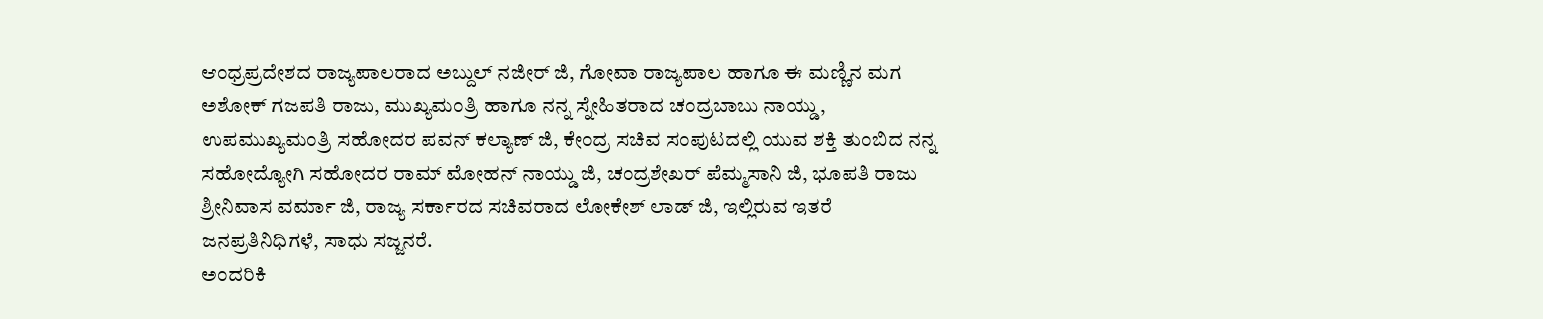ಆಂಧ್ರಪ್ರದೇಶದ ರಾಜ್ಯಪಾಲರಾದ ಅಬ್ದುಲ್ ನಜೀರ್ ಜಿ, ಗೋವಾ ರಾಜ್ಯಪಾಲ ಹಾಗೂ ಈ ಮಣ್ಣಿನ ಮಗ ಅಶೋಕ್ ಗಜಪತಿ ರಾಜು, ಮುಖ್ಯಮಂತ್ರಿ ಹಾಗೂ ನನ್ನ ಸ್ನೇಹಿತರಾದ ಚಂದ್ರಬಾಬು ನಾಯ್ಡು, ಉಪಮುಖ್ಯಮಂತ್ರಿ ಸಹೋದರ ಪವನ್ ಕಲ್ಯಾಣ್ ಜಿ, ಕೇಂದ್ರ ಸಚಿವ ಸಂಪುಟದಲ್ಲಿ ಯುವ ಶಕ್ತಿ ತುಂಬಿದ ನನ್ನ ಸಹೋದ್ಯೋಗಿ ಸಹೋದರ ರಾಮ್ ಮೋಹನ್ ನಾಯ್ಡು ಜಿ, ಚಂದ್ರಶೇಖರ್ ಪೆಮ್ಮಸಾನಿ ಜಿ, ಭೂಪತಿ ರಾಜು ಶ್ರೀನಿವಾಸ ವರ್ಮಾ ಜಿ, ರಾಜ್ಯ ಸರ್ಕಾರದ ಸಚಿವರಾದ ಲೋಕೇಶ್ ಲಾಡ್ ಜಿ, ಇಲ್ಲಿರುವ ಇತರೆ ಜನಪ್ರತಿನಿಧಿಗಳೆ, ಸಾಧು ಸಜ್ಜನರೆ.
ಅಂದರಿಕಿ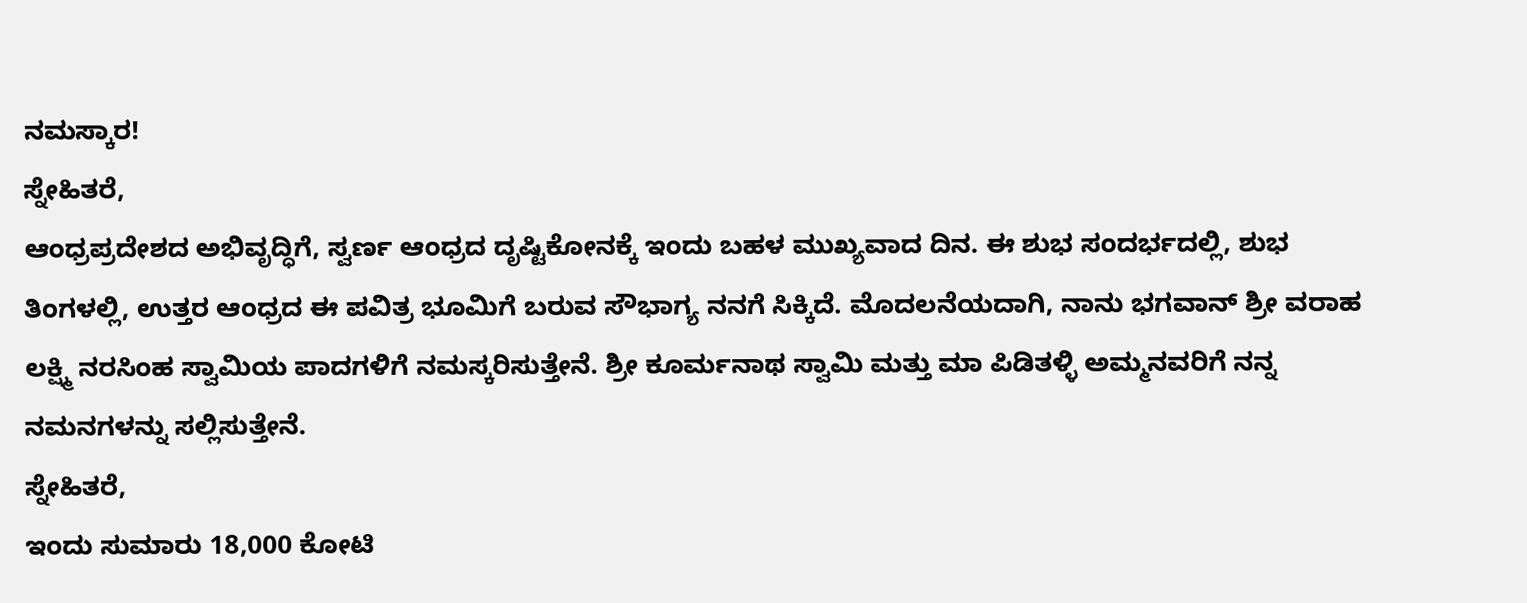ನಮಸ್ಕಾರ!
ಸ್ನೇಹಿತರೆ,
ಆಂಧ್ರಪ್ರದೇಶದ ಅಭಿವೃದ್ಧಿಗೆ, ಸ್ವರ್ಣ ಆಂಧ್ರದ ದೃಷ್ಟಿಕೋನಕ್ಕೆ ಇಂದು ಬಹಳ ಮುಖ್ಯವಾದ ದಿನ. ಈ ಶುಭ ಸಂದರ್ಭದಲ್ಲಿ, ಶುಭ ತಿಂಗಳಲ್ಲಿ, ಉತ್ತರ ಆಂಧ್ರದ ಈ ಪವಿತ್ರ ಭೂಮಿಗೆ ಬರುವ ಸೌಭಾಗ್ಯ ನನಗೆ ಸಿಕ್ಕಿದೆ. ಮೊದಲನೆಯದಾಗಿ, ನಾನು ಭಗವಾನ್ ಶ್ರೀ ವರಾಹ ಲಕ್ಷ್ಮಿ ನರಸಿಂಹ ಸ್ವಾಮಿಯ ಪಾದಗಳಿಗೆ ನಮಸ್ಕರಿಸುತ್ತೇನೆ. ಶ್ರೀ ಕೂರ್ಮನಾಥ ಸ್ವಾಮಿ ಮತ್ತು ಮಾ ಪಿಡಿತಳ್ಳಿ ಅಮ್ಮನವರಿಗೆ ನನ್ನ ನಮನಗಳನ್ನು ಸಲ್ಲಿಸುತ್ತೇನೆ.
ಸ್ನೇಹಿತರೆ,
ಇಂದು ಸುಮಾರು 18,000 ಕೋಟಿ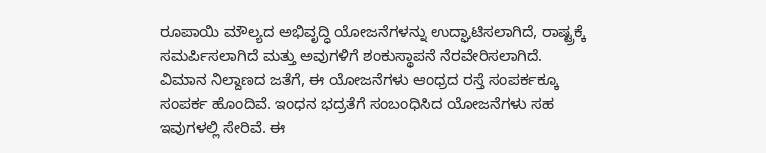ರೂಪಾಯಿ ಮೌಲ್ಯದ ಅಭಿವೃದ್ಧಿ ಯೋಜನೆಗಳನ್ನು ಉದ್ಘಾಟಿಸಲಾಗಿದೆ, ರಾಷ್ಟ್ರಕ್ಕೆ ಸಮರ್ಪಿಸಲಾಗಿದೆ ಮತ್ತು ಅವುಗಳಿಗೆ ಶಂಕುಸ್ಥಾಪನೆ ನೆರವೇರಿಸಲಾಗಿದೆ. ವಿಮಾನ ನಿಲ್ದಾಣದ ಜತೆಗೆ, ಈ ಯೋಜನೆಗಳು ಆಂಧ್ರದ ರಸ್ತೆ ಸಂಪರ್ಕಕ್ಕೂ ಸಂಪರ್ಕ ಹೊಂದಿವೆ. ಇಂಧನ ಭದ್ರತೆಗೆ ಸಂಬಂಧಿಸಿದ ಯೋಜನೆಗಳು ಸಹ ಇವುಗಳಲ್ಲಿ ಸೇರಿವೆ. ಈ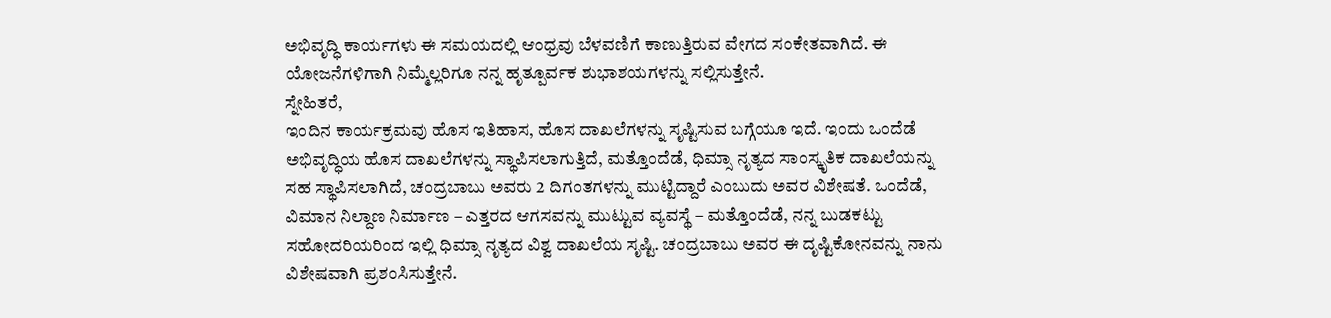ಅಭಿವೃದ್ಧಿ ಕಾರ್ಯಗಳು ಈ ಸಮಯದಲ್ಲಿ ಆಂಧ್ರವು ಬೆಳವಣಿಗೆ ಕಾಣುತ್ತಿರುವ ವೇಗದ ಸಂಕೇತವಾಗಿದೆ. ಈ ಯೋಜನೆಗಳಿಗಾಗಿ ನಿಮ್ಮೆಲ್ಲರಿಗೂ ನನ್ನ ಹೃತ್ಪೂರ್ವಕ ಶುಭಾಶಯಗಳನ್ನು ಸಲ್ಲಿಸುತ್ತೇನೆ.
ಸ್ನೇಹಿತರೆ,
ಇಂದಿನ ಕಾರ್ಯಕ್ರಮವು ಹೊಸ ಇತಿಹಾಸ, ಹೊಸ ದಾಖಲೆಗಳನ್ನು ಸೃಷ್ಟಿಸುವ ಬಗ್ಗೆಯೂ ಇದೆ. ಇಂದು ಒಂದೆಡೆ ಅಭಿವೃದ್ಧಿಯ ಹೊಸ ದಾಖಲೆಗಳನ್ನು ಸ್ಥಾಪಿಸಲಾಗುತ್ತಿದೆ, ಮತ್ತೊಂದೆಡೆ, ಧಿಮ್ಸಾ ನೃತ್ಯದ ಸಾಂಸ್ಕೃತಿಕ ದಾಖಲೆಯನ್ನು ಸಹ ಸ್ಥಾಪಿಸಲಾಗಿದೆ, ಚಂದ್ರಬಾಬು ಅವರು 2 ದಿಗಂತಗಳನ್ನು ಮುಟ್ಟಿದ್ದಾರೆ ಎಂಬುದು ಅವರ ವಿಶೇಷತೆ. ಒಂದೆಡೆ, ವಿಮಾನ ನಿಲ್ದಾಣ ನಿರ್ಮಾಣ – ಎತ್ತರದ ಆಗಸವನ್ನು ಮುಟ್ಟುವ ವ್ಯವಸ್ಥೆ – ಮತ್ತೊಂದೆಡೆ, ನನ್ನ ಬುಡಕಟ್ಟು ಸಹೋದರಿಯರಿಂದ ಇಲ್ಲಿ ಧಿಮ್ಸಾ ನೃತ್ಯದ ವಿಶ್ವ ದಾಖಲೆಯ ಸೃಷ್ಟಿ. ಚಂದ್ರಬಾಬು ಅವರ ಈ ದೃಷ್ಟಿಕೋನವನ್ನು ನಾನು ವಿಶೇಷವಾಗಿ ಪ್ರಶಂಸಿಸುತ್ತೇನೆ.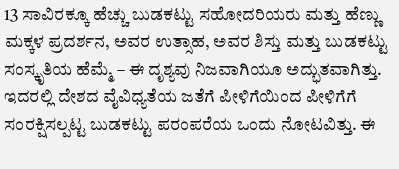13 ಸಾವಿರಕ್ಕೂ ಹೆಚ್ಚು ಬುಡಕಟ್ಟು ಸಹೋದರಿಯರು ಮತ್ತು ಹೆಣ್ಣು ಮಕ್ಕಳ ಪ್ರದರ್ಶನ, ಅವರ ಉತ್ಸಾಹ, ಅವರ ಶಿಸ್ತು ಮತ್ತು ಬುಡಕಟ್ಟು ಸಂಸ್ಕೃತಿಯ ಹೆಮ್ಮೆ – ಈ ದೃಶ್ಯವು ನಿಜವಾಗಿಯೂ ಅದ್ಭುತವಾಗಿತ್ತು. ಇದರಲ್ಲಿ ದೇಶದ ವೈವಿಧ್ಯತೆಯ ಜತೆಗೆ ಪೀಳಿಗೆಯಿಂದ ಪೀಳಿಗೆಗೆ ಸಂರಕ್ಷಿಸಲ್ಪಟ್ಟ ಬುಡಕಟ್ಟು ಪರಂಪರೆಯ ಒಂದು ನೋಟವಿತ್ತು. ಈ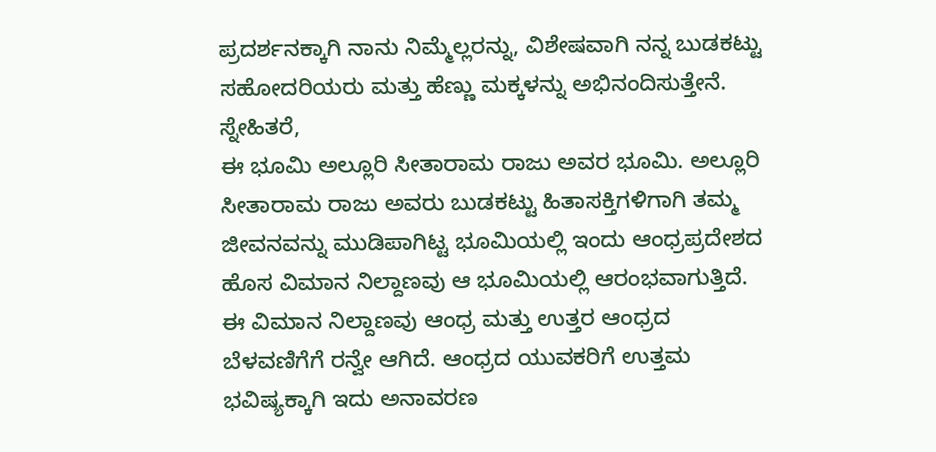ಪ್ರದರ್ಶನಕ್ಕಾಗಿ ನಾನು ನಿಮ್ಮೆಲ್ಲರನ್ನು, ವಿಶೇಷವಾಗಿ ನನ್ನ ಬುಡಕಟ್ಟು ಸಹೋದರಿಯರು ಮತ್ತು ಹೆಣ್ಣು ಮಕ್ಕಳನ್ನು ಅಭಿನಂದಿಸುತ್ತೇನೆ.
ಸ್ನೇಹಿತರೆ,
ಈ ಭೂಮಿ ಅಲ್ಲೂರಿ ಸೀತಾರಾಮ ರಾಜು ಅವರ ಭೂಮಿ. ಅಲ್ಲೂರಿ ಸೀತಾರಾಮ ರಾಜು ಅವರು ಬುಡಕಟ್ಟು ಹಿತಾಸಕ್ತಿಗಳಿಗಾಗಿ ತಮ್ಮ ಜೀವನವನ್ನು ಮುಡಿಪಾಗಿಟ್ಟ ಭೂಮಿಯಲ್ಲಿ ಇಂದು ಆಂಧ್ರಪ್ರದೇಶದ ಹೊಸ ವಿಮಾನ ನಿಲ್ದಾಣವು ಆ ಭೂಮಿಯಲ್ಲಿ ಆರಂಭವಾಗುತ್ತಿದೆ. ಈ ವಿಮಾನ ನಿಲ್ದಾಣವು ಆಂಧ್ರ ಮತ್ತು ಉತ್ತರ ಆಂಧ್ರದ ಬೆಳವಣಿಗೆಗೆ ರನ್ವೇ ಆಗಿದೆ. ಆಂಧ್ರದ ಯುವಕರಿಗೆ ಉತ್ತಮ ಭವಿಷ್ಯಕ್ಕಾಗಿ ಇದು ಅನಾವರಣ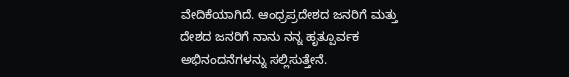ವೇದಿಕೆಯಾಗಿದೆ. ಆಂಧ್ರಪ್ರದೇಶದ ಜನರಿಗೆ ಮತ್ತು ದೇಶದ ಜನರಿಗೆ ನಾನು ನನ್ನ ಹೃತ್ಪೂರ್ವಕ ಅಭಿನಂದನೆಗಳನ್ನು ಸಲ್ಲಿಸುತ್ತೇನೆ.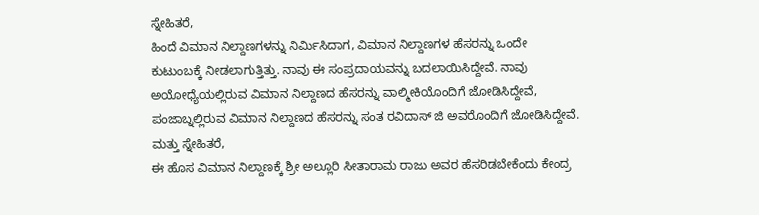ಸ್ನೇಹಿತರೆ,
ಹಿಂದೆ ವಿಮಾನ ನಿಲ್ದಾಣಗಳನ್ನು ನಿರ್ಮಿಸಿದಾಗ, ವಿಮಾನ ನಿಲ್ದಾಣಗಳ ಹೆಸರನ್ನು ಒಂದೇ ಕುಟುಂಬಕ್ಕೆ ನೀಡಲಾಗುತ್ತಿತ್ತು. ನಾವು ಈ ಸಂಪ್ರದಾಯವನ್ನು ಬದಲಾಯಿಸಿದ್ದೇವೆ. ನಾವು ಅಯೋಧ್ಯೆಯಲ್ಲಿರುವ ವಿಮಾನ ನಿಲ್ದಾಣದ ಹೆಸರನ್ನು ವಾಲ್ಮೀಕಿಯೊಂದಿಗೆ ಜೋಡಿಸಿದ್ದೇವೆ, ಪಂಜಾಬ್ನಲ್ಲಿರುವ ವಿಮಾನ ನಿಲ್ದಾಣದ ಹೆಸರನ್ನು ಸಂತ ರವಿದಾಸ್ ಜಿ ಅವರೊಂದಿಗೆ ಜೋಡಿಸಿದ್ದೇವೆ.
ಮತ್ತು ಸ್ನೇಹಿತರೆ,
ಈ ಹೊಸ ವಿಮಾನ ನಿಲ್ದಾಣಕ್ಕೆ ಶ್ರೀ ಅಲ್ಲೂರಿ ಸೀತಾರಾಮ ರಾಜು ಅವರ ಹೆಸರಿಡಬೇಕೆಂದು ಕೇಂದ್ರ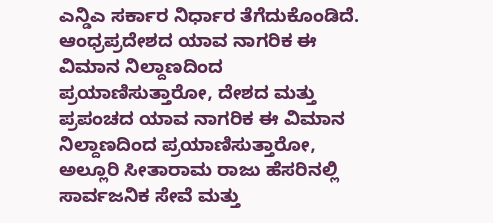ಎನ್ಡಿಎ ಸರ್ಕಾರ ನಿರ್ಧಾರ ತೆಗೆದುಕೊಂಡಿದೆ. ಆಂಧ್ರಪ್ರದೇಶದ ಯಾವ ನಾಗರಿಕ ಈ ವಿಮಾನ ನಿಲ್ದಾಣದಿಂದ ಪ್ರಯಾಣಿಸುತ್ತಾರೋ, ದೇಶದ ಮತ್ತು ಪ್ರಪಂಚದ ಯಾವ ನಾಗರಿಕ ಈ ವಿಮಾನ ನಿಲ್ದಾಣದಿಂದ ಪ್ರಯಾಣಿಸುತ್ತಾರೋ, ಅಲ್ಲೂರಿ ಸೀತಾರಾಮ ರಾಜು ಹೆಸರಿನಲ್ಲಿ ಸಾರ್ವಜನಿಕ ಸೇವೆ ಮತ್ತು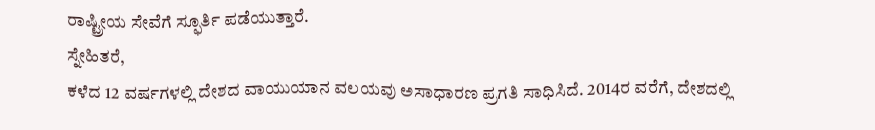ರಾಷ್ಟ್ರೀಯ ಸೇವೆಗೆ ಸ್ಫೂರ್ತಿ ಪಡೆಯುತ್ತಾರೆ.
ಸ್ನೇಹಿತರೆ,
ಕಳೆದ 12 ವರ್ಷಗಳಲ್ಲಿ ದೇಶದ ವಾಯುಯಾನ ವಲಯವು ಅಸಾಧಾರಣ ಪ್ರಗತಿ ಸಾಧಿಸಿದೆ. 2014ರ ವರೆಗೆ, ದೇಶದಲ್ಲಿ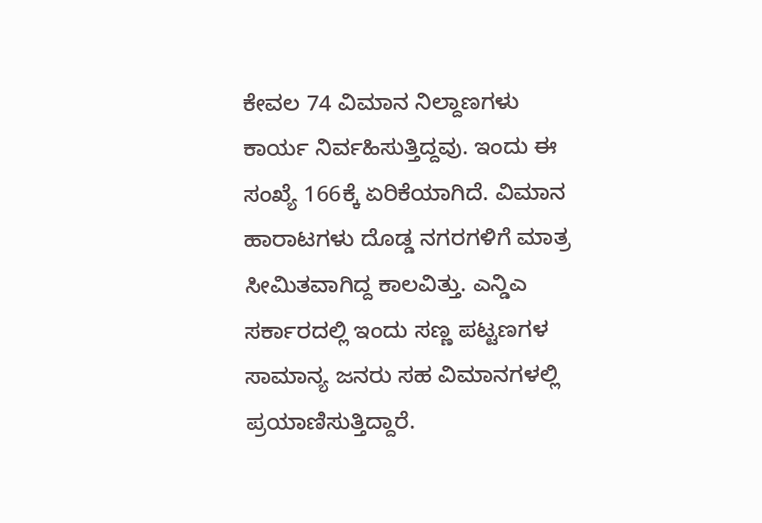ಕೇವಲ 74 ವಿಮಾನ ನಿಲ್ದಾಣಗಳು ಕಾರ್ಯ ನಿರ್ವಹಿಸುತ್ತಿದ್ದವು. ಇಂದು ಈ ಸಂಖ್ಯೆ 166ಕ್ಕೆ ಏರಿಕೆಯಾಗಿದೆ. ವಿಮಾನ ಹಾರಾಟಗಳು ದೊಡ್ಡ ನಗರಗಳಿಗೆ ಮಾತ್ರ ಸೀಮಿತವಾಗಿದ್ದ ಕಾಲವಿತ್ತು. ಎನ್ಡಿಎ ಸರ್ಕಾರದಲ್ಲಿ ಇಂದು ಸಣ್ಣ ಪಟ್ಟಣಗಳ ಸಾಮಾನ್ಯ ಜನರು ಸಹ ವಿಮಾನಗಳಲ್ಲಿ ಪ್ರಯಾಣಿಸುತ್ತಿದ್ದಾರೆ.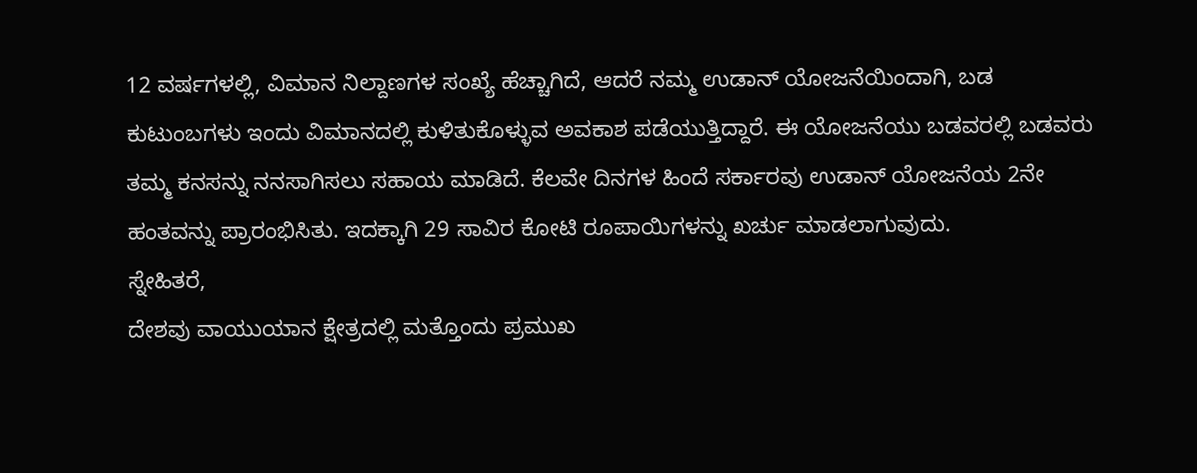12 ವರ್ಷಗಳಲ್ಲಿ, ವಿಮಾನ ನಿಲ್ದಾಣಗಳ ಸಂಖ್ಯೆ ಹೆಚ್ಚಾಗಿದೆ, ಆದರೆ ನಮ್ಮ ಉಡಾನ್ ಯೋಜನೆಯಿಂದಾಗಿ, ಬಡ ಕುಟುಂಬಗಳು ಇಂದು ವಿಮಾನದಲ್ಲಿ ಕುಳಿತುಕೊಳ್ಳುವ ಅವಕಾಶ ಪಡೆಯುತ್ತಿದ್ದಾರೆ. ಈ ಯೋಜನೆಯು ಬಡವರಲ್ಲಿ ಬಡವರು ತಮ್ಮ ಕನಸನ್ನು ನನಸಾಗಿಸಲು ಸಹಾಯ ಮಾಡಿದೆ. ಕೆಲವೇ ದಿನಗಳ ಹಿಂದೆ ಸರ್ಕಾರವು ಉಡಾನ್ ಯೋಜನೆಯ 2ನೇ ಹಂತವನ್ನು ಪ್ರಾರಂಭಿಸಿತು. ಇದಕ್ಕಾಗಿ 29 ಸಾವಿರ ಕೋಟಿ ರೂಪಾಯಿಗಳನ್ನು ಖರ್ಚು ಮಾಡಲಾಗುವುದು.
ಸ್ನೇಹಿತರೆ,
ದೇಶವು ವಾಯುಯಾನ ಕ್ಷೇತ್ರದಲ್ಲಿ ಮತ್ತೊಂದು ಪ್ರಮುಖ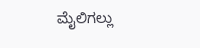ಮೈಲಿಗಲ್ಲು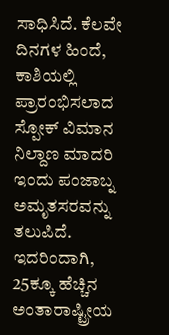ಸಾಧಿಸಿದೆ. ಕೆಲವೇ ದಿನಗಳ ಹಿಂದೆ, ಕಾಶಿಯಲ್ಲಿ ಪ್ರಾರಂಭಿಸಲಾದ ಸ್ಪೋಕ್ ವಿಮಾನ ನಿಲ್ದಾಣ ಮಾದರಿ ಇಂದು ಪಂಜಾಬ್ನ ಅಮೃತಸರವನ್ನು ತಲುಪಿದೆ. ಇದರಿಂದಾಗಿ, 25ಕ್ಕೂ ಹೆಚ್ಚಿನ ಅಂತಾರಾಷ್ಟ್ರೀಯ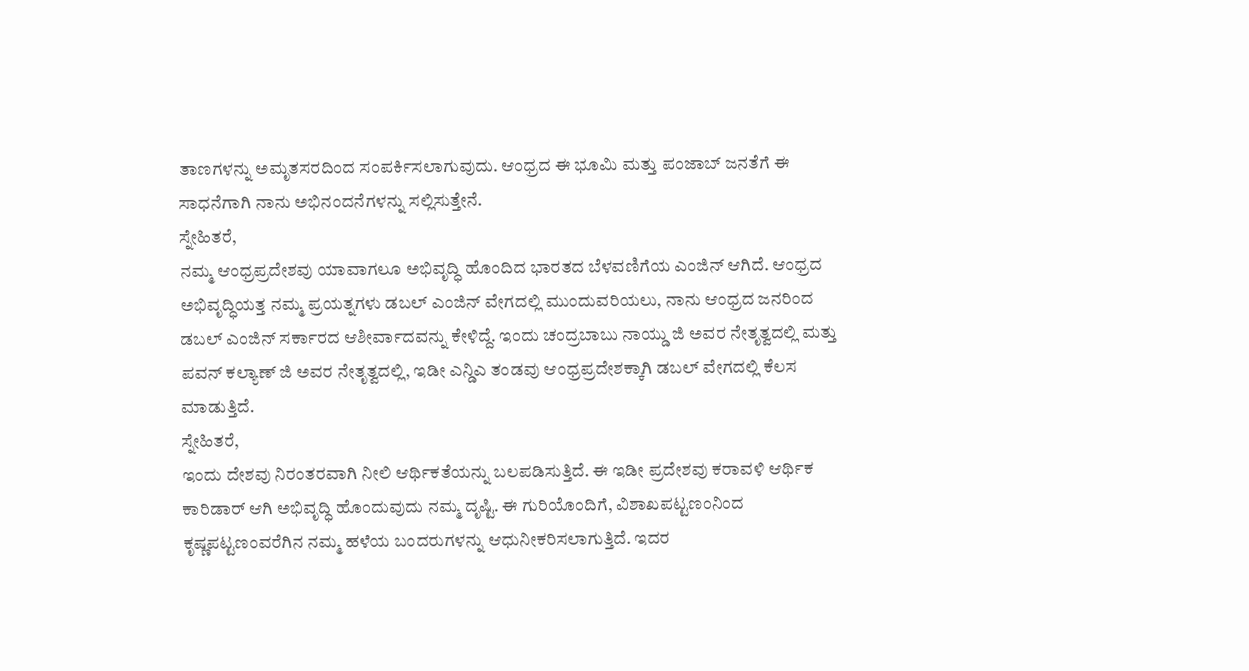ತಾಣಗಳನ್ನು ಅಮೃತಸರದಿಂದ ಸಂಪರ್ಕಿಸಲಾಗುವುದು. ಆಂಧ್ರದ ಈ ಭೂಮಿ ಮತ್ತು ಪಂಜಾಬ್ ಜನತೆಗೆ ಈ ಸಾಧನೆಗಾಗಿ ನಾನು ಅಭಿನಂದನೆಗಳನ್ನು ಸಲ್ಲಿಸುತ್ತೇನೆ.
ಸ್ನೇಹಿತರೆ,
ನಮ್ಮ ಆಂಧ್ರಪ್ರದೇಶವು ಯಾವಾಗಲೂ ಅಭಿವೃದ್ಧಿ ಹೊಂದಿದ ಭಾರತದ ಬೆಳವಣಿಗೆಯ ಎಂಜಿನ್ ಆಗಿದೆ. ಆಂಧ್ರದ ಅಭಿವೃದ್ಧಿಯತ್ತ ನಮ್ಮ ಪ್ರಯತ್ನಗಳು ಡಬಲ್ ಎಂಜಿನ್ ವೇಗದಲ್ಲಿ ಮುಂದುವರಿಯಲು, ನಾನು ಆಂಧ್ರದ ಜನರಿಂದ ಡಬಲ್ ಎಂಜಿನ್ ಸರ್ಕಾರದ ಆಶೀರ್ವಾದವನ್ನು ಕೇಳಿದ್ದೆ. ಇಂದು ಚಂದ್ರಬಾಬು ನಾಯ್ಡು ಜಿ ಅವರ ನೇತೃತ್ವದಲ್ಲಿ ಮತ್ತು ಪವನ್ ಕಲ್ಯಾಣ್ ಜಿ ಅವರ ನೇತೃತ್ವದಲ್ಲಿ, ಇಡೀ ಎನ್ಡಿಎ ತಂಡವು ಆಂಧ್ರಪ್ರದೇಶಕ್ಕಾಗಿ ಡಬಲ್ ವೇಗದಲ್ಲಿ ಕೆಲಸ ಮಾಡುತ್ತಿದೆ.
ಸ್ನೇಹಿತರೆ,
ಇಂದು ದೇಶವು ನಿರಂತರವಾಗಿ ನೀಲಿ ಆರ್ಥಿಕತೆಯನ್ನು ಬಲಪಡಿಸುತ್ತಿದೆ. ಈ ಇಡೀ ಪ್ರದೇಶವು ಕರಾವಳಿ ಆರ್ಥಿಕ ಕಾರಿಡಾರ್ ಆಗಿ ಅಭಿವೃದ್ಧಿ ಹೊಂದುವುದು ನಮ್ಮ ದೃಷ್ಟಿ. ಈ ಗುರಿಯೊಂದಿಗೆ, ವಿಶಾಖಪಟ್ಟಣಂನಿಂದ ಕೃಷ್ಣಪಟ್ಟಣಂವರೆಗಿನ ನಮ್ಮ ಹಳೆಯ ಬಂದರುಗಳನ್ನು ಆಧುನೀಕರಿಸಲಾಗುತ್ತಿದೆ. ಇದರ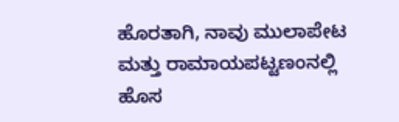ಹೊರತಾಗಿ, ನಾವು ಮುಲಾಪೇಟ ಮತ್ತು ರಾಮಾಯಪಟ್ಟಣಂನಲ್ಲಿ ಹೊಸ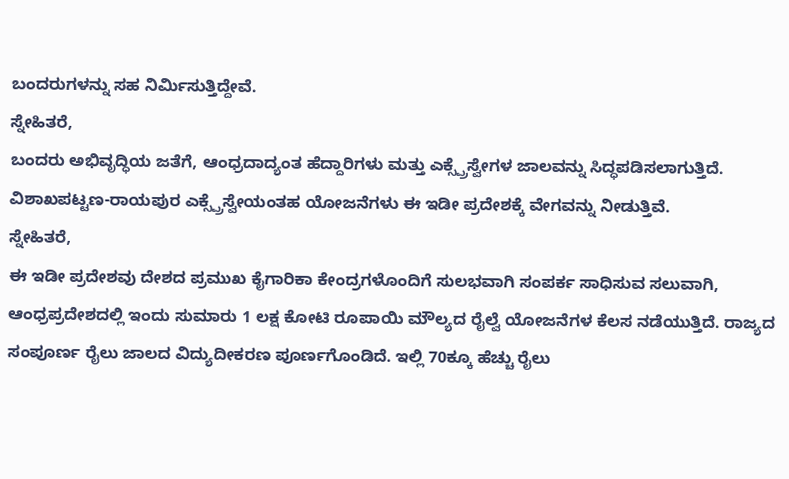ಬಂದರುಗಳನ್ನು ಸಹ ನಿರ್ಮಿಸುತ್ತಿದ್ದೇವೆ.
ಸ್ನೇಹಿತರೆ,
ಬಂದರು ಅಭಿವೃದ್ಧಿಯ ಜತೆಗೆ, ಆಂಧ್ರದಾದ್ಯಂತ ಹೆದ್ದಾರಿಗಳು ಮತ್ತು ಎಕ್ಸ್ಪ್ರೆಸ್ವೇಗಳ ಜಾಲವನ್ನು ಸಿದ್ಧಪಡಿಸಲಾಗುತ್ತಿದೆ. ವಿಶಾಖಪಟ್ಟಣ-ರಾಯಪುರ ಎಕ್ಸ್ಪ್ರೆಸ್ವೇಯಂತಹ ಯೋಜನೆಗಳು ಈ ಇಡೀ ಪ್ರದೇಶಕ್ಕೆ ವೇಗವನ್ನು ನೀಡುತ್ತಿವೆ.
ಸ್ನೇಹಿತರೆ,
ಈ ಇಡೀ ಪ್ರದೇಶವು ದೇಶದ ಪ್ರಮುಖ ಕೈಗಾರಿಕಾ ಕೇಂದ್ರಗಳೊಂದಿಗೆ ಸುಲಭವಾಗಿ ಸಂಪರ್ಕ ಸಾಧಿಸುವ ಸಲುವಾಗಿ, ಆಂಧ್ರಪ್ರದೇಶದಲ್ಲಿ ಇಂದು ಸುಮಾರು 1 ಲಕ್ಷ ಕೋಟಿ ರೂಪಾಯಿ ಮೌಲ್ಯದ ರೈಲ್ವೆ ಯೋಜನೆಗಳ ಕೆಲಸ ನಡೆಯುತ್ತಿದೆ. ರಾಜ್ಯದ ಸಂಪೂರ್ಣ ರೈಲು ಜಾಲದ ವಿದ್ಯುದೀಕರಣ ಪೂರ್ಣಗೊಂಡಿದೆ. ಇಲ್ಲಿ 70ಕ್ಕೂ ಹೆಚ್ಚು ರೈಲು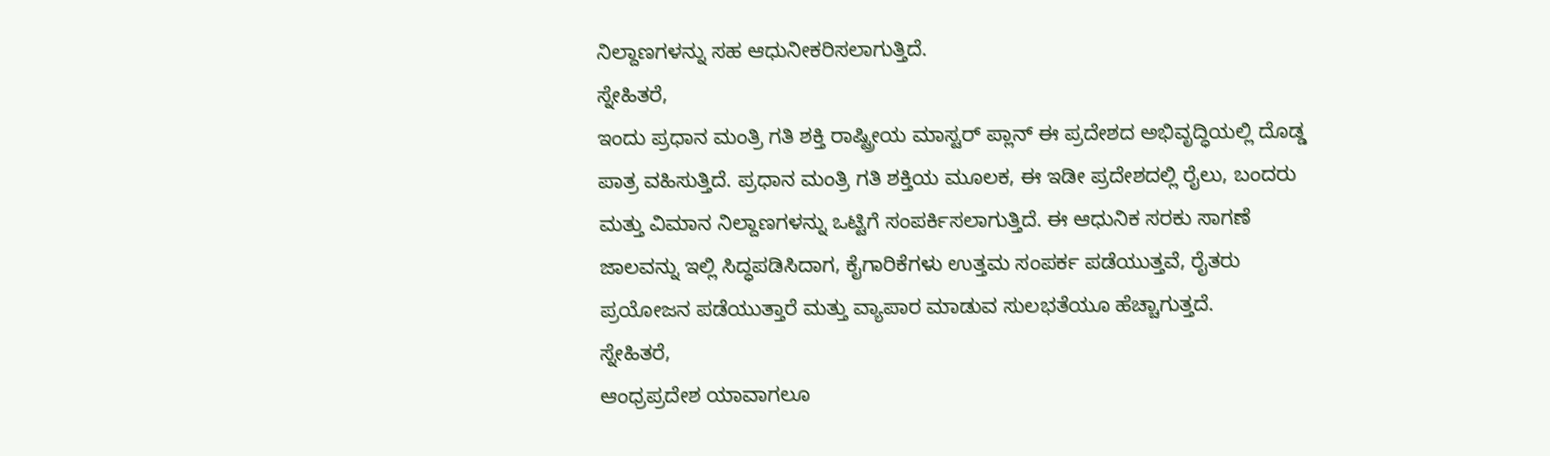ನಿಲ್ದಾಣಗಳನ್ನು ಸಹ ಆಧುನೀಕರಿಸಲಾಗುತ್ತಿದೆ.
ಸ್ನೇಹಿತರೆ,
ಇಂದು ಪ್ರಧಾನ ಮಂತ್ರಿ ಗತಿ ಶಕ್ತಿ ರಾಷ್ಟ್ರೀಯ ಮಾಸ್ಟರ್ ಪ್ಲಾನ್ ಈ ಪ್ರದೇಶದ ಅಭಿವೃದ್ಧಿಯಲ್ಲಿ ದೊಡ್ಡ ಪಾತ್ರ ವಹಿಸುತ್ತಿದೆ. ಪ್ರಧಾನ ಮಂತ್ರಿ ಗತಿ ಶಕ್ತಿಯ ಮೂಲಕ, ಈ ಇಡೀ ಪ್ರದೇಶದಲ್ಲಿ ರೈಲು, ಬಂದರು ಮತ್ತು ವಿಮಾನ ನಿಲ್ದಾಣಗಳನ್ನು ಒಟ್ಟಿಗೆ ಸಂಪರ್ಕಿಸಲಾಗುತ್ತಿದೆ. ಈ ಆಧುನಿಕ ಸರಕು ಸಾಗಣೆ ಜಾಲವನ್ನು ಇಲ್ಲಿ ಸಿದ್ಧಪಡಿಸಿದಾಗ, ಕೈಗಾರಿಕೆಗಳು ಉತ್ತಮ ಸಂಪರ್ಕ ಪಡೆಯುತ್ತವೆ, ರೈತರು ಪ್ರಯೋಜನ ಪಡೆಯುತ್ತಾರೆ ಮತ್ತು ವ್ಯಾಪಾರ ಮಾಡುವ ಸುಲಭತೆಯೂ ಹೆಚ್ಚಾಗುತ್ತದೆ.
ಸ್ನೇಹಿತರೆ,
ಆಂಧ್ರಪ್ರದೇಶ ಯಾವಾಗಲೂ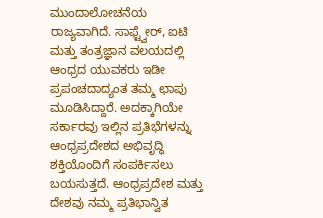ಮುಂದಾಲೋಚನೆಯ ರಾಜ್ಯವಾಗಿದೆ. ಸಾಫ್ಟ್ವೇರ್, ಐಟಿ ಮತ್ತು ತಂತ್ರಜ್ಞಾನ ವಲಯದಲ್ಲಿ ಆಂಧ್ರದ ಯುವಕರು ಇಡೀ ಪ್ರಪಂಚದಾದ್ಯಂತ ತಮ್ಮ ಛಾಪು ಮೂಡಿಸಿದ್ದಾರೆ. ಅದಕ್ಕಾಗಿಯೇ ಸರ್ಕಾರವು ಇಲ್ಲಿನ ಪ್ರತಿಭೆಗಳನ್ನು ಆಂಧ್ರಪ್ರದೇಶದ ಅಭಿವೃದ್ಧಿ ಶಕ್ತಿಯೊಂದಿಗೆ ಸಂಪರ್ಕಿಸಲು ಬಯಸುತ್ತದೆ. ಆಂಧ್ರಪ್ರದೇಶ ಮತ್ತು ದೇಶವು ನಮ್ಮ ಪ್ರತಿಭಾನ್ವಿತ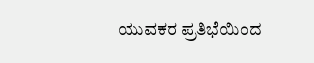ಯುವಕರ ಪ್ರತಿಭೆಯಿಂದ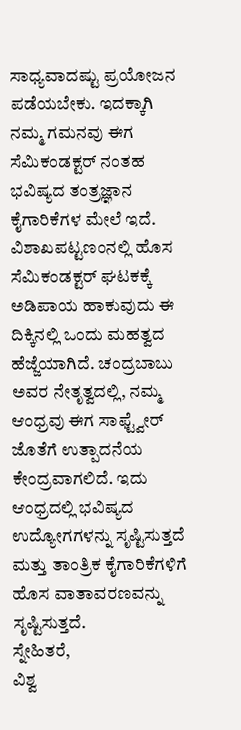ಸಾಧ್ಯವಾದಷ್ಟು ಪ್ರಯೋಜನ ಪಡೆಯಬೇಕು. ಇದಕ್ಕಾಗಿ ನಮ್ಮ ಗಮನವು ಈಗ ಸೆಮಿಕಂಡಕ್ಟರ್ ನಂತಹ ಭವಿಷ್ಯದ ತಂತ್ರಜ್ಞಾನ ಕೈಗಾರಿಕೆಗಳ ಮೇಲೆ ಇದೆ. ವಿಶಾಖಪಟ್ಟಣಂನಲ್ಲಿ ಹೊಸ ಸೆಮಿಕಂಡಕ್ಟರ್ ಘಟಕಕ್ಕೆ ಅಡಿಪಾಯ ಹಾಕುವುದು ಈ ದಿಕ್ಕಿನಲ್ಲಿ ಒಂದು ಮಹತ್ವದ ಹೆಜ್ಜೆಯಾಗಿದೆ. ಚಂದ್ರಬಾಬು ಅವರ ನೇತೃತ್ವದಲ್ಲಿ, ನಮ್ಮ ಆಂಧ್ರವು ಈಗ ಸಾಫ್ಟ್ವೇರ್ ಜೊತೆಗೆ ಉತ್ಪಾದನೆಯ ಕೇಂದ್ರವಾಗಲಿದೆ. ಇದು ಆಂಧ್ರದಲ್ಲಿ ಭವಿಷ್ಯದ ಉದ್ಯೋಗಗಳನ್ನು ಸೃಷ್ಟಿಸುತ್ತದೆ ಮತ್ತು ತಾಂತ್ರಿಕ ಕೈಗಾರಿಕೆಗಳಿಗೆ ಹೊಸ ವಾತಾವರಣವನ್ನು ಸೃಷ್ಟಿಸುತ್ತದೆ.
ಸ್ನೇಹಿತರೆ,
ವಿಶ್ವ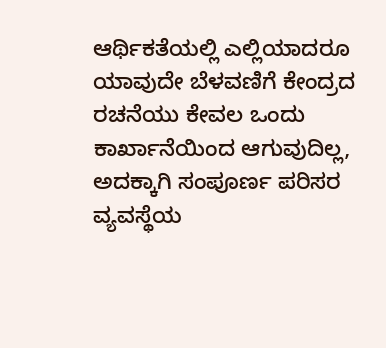ಆರ್ಥಿಕತೆಯಲ್ಲಿ ಎಲ್ಲಿಯಾದರೂ ಯಾವುದೇ ಬೆಳವಣಿಗೆ ಕೇಂದ್ರದ ರಚನೆಯು ಕೇವಲ ಒಂದು ಕಾರ್ಖಾನೆಯಿಂದ ಆಗುವುದಿಲ್ಲ, ಅದಕ್ಕಾಗಿ ಸಂಪೂರ್ಣ ಪರಿಸರ ವ್ಯವಸ್ಥೆಯ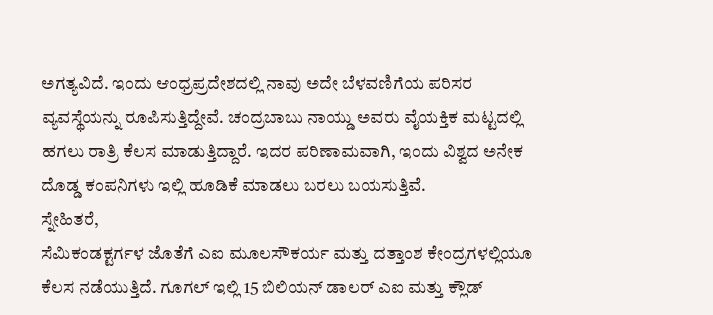ಅಗತ್ಯವಿದೆ. ಇಂದು ಆಂಧ್ರಪ್ರದೇಶದಲ್ಲಿ ನಾವು ಅದೇ ಬೆಳವಣಿಗೆಯ ಪರಿಸರ ವ್ಯವಸ್ಥೆಯನ್ನು ರೂಪಿಸುತ್ತಿದ್ದೇವೆ. ಚಂದ್ರಬಾಬು ನಾಯ್ಡು ಅವರು ವೈಯಕ್ತಿಕ ಮಟ್ಟದಲ್ಲಿ ಹಗಲು ರಾತ್ರಿ ಕೆಲಸ ಮಾಡುತ್ತಿದ್ದಾರೆ. ಇದರ ಪರಿಣಾಮವಾಗಿ, ಇಂದು ವಿಶ್ವದ ಅನೇಕ ದೊಡ್ಡ ಕಂಪನಿಗಳು ಇಲ್ಲಿ ಹೂಡಿಕೆ ಮಾಡಲು ಬರಲು ಬಯಸುತ್ತಿವೆ.
ಸ್ನೇಹಿತರೆ,
ಸೆಮಿಕಂಡಕ್ಟರ್ಗಳ ಜೊತೆಗೆ ಎಐ ಮೂಲಸೌಕರ್ಯ ಮತ್ತು ದತ್ತಾಂಶ ಕೇಂದ್ರಗಳಲ್ಲಿಯೂ ಕೆಲಸ ನಡೆಯುತ್ತಿದೆ. ಗೂಗಲ್ ಇಲ್ಲಿ 15 ಬಿಲಿಯನ್ ಡಾಲರ್ ಎಐ ಮತ್ತು ಕ್ಲೌಡ್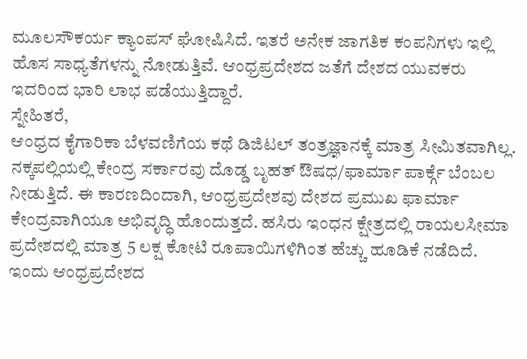ಮೂಲಸೌಕರ್ಯ ಕ್ಯಾಂಪಸ್ ಘೋಷಿಸಿದೆ. ಇತರೆ ಅನೇಕ ಜಾಗತಿಕ ಕಂಪನಿಗಳು ಇಲ್ಲಿ ಹೊಸ ಸಾಧ್ಯತೆಗಳನ್ನು ನೋಡುತ್ತಿವೆ. ಆಂಧ್ರಪ್ರದೇಶದ ಜತೆಗೆ ದೇಶದ ಯುವಕರು ಇದರಿಂದ ಭಾರಿ ಲಾಭ ಪಡೆಯುತ್ತಿದ್ದಾರೆ.
ಸ್ನೇಹಿತರೆ,
ಆಂಧ್ರದ ಕೈಗಾರಿಕಾ ಬೆಳವಣಿಗೆಯ ಕಥೆ ಡಿಜಿಟಲ್ ತಂತ್ರಜ್ಞಾನಕ್ಕೆ ಮಾತ್ರ ಸೀಮಿತವಾಗಿಲ್ಲ. ನಕ್ಕಪಲ್ಲಿಯಲ್ಲಿ ಕೇಂದ್ರ ಸರ್ಕಾರವು ದೊಡ್ಡ ಬೃಹತ್ ಔಷಧ/ಫಾರ್ಮಾ ಪಾರ್ಕ್ಗೆ ಬೆಂಬಲ ನೀಡುತ್ತಿದೆ. ಈ ಕಾರಣದಿಂದಾಗಿ, ಆಂಧ್ರಪ್ರದೇಶವು ದೇಶದ ಪ್ರಮುಖ ಫಾರ್ಮಾ ಕೇಂದ್ರವಾಗಿಯೂ ಅಭಿವೃದ್ಧಿ ಹೊಂದುತ್ತದೆ. ಹಸಿರು ಇಂಧನ ಕ್ಷೇತ್ರದಲ್ಲಿ ರಾಯಲಸೀಮಾ ಪ್ರದೇಶದಲ್ಲಿ ಮಾತ್ರ 5 ಲಕ್ಷ ಕೋಟಿ ರೂಪಾಯಿಗಳಿಗಿಂತ ಹೆಚ್ಚು ಹೂಡಿಕೆ ನಡೆದಿದೆ. ಇಂದು ಆಂಧ್ರಪ್ರದೇಶದ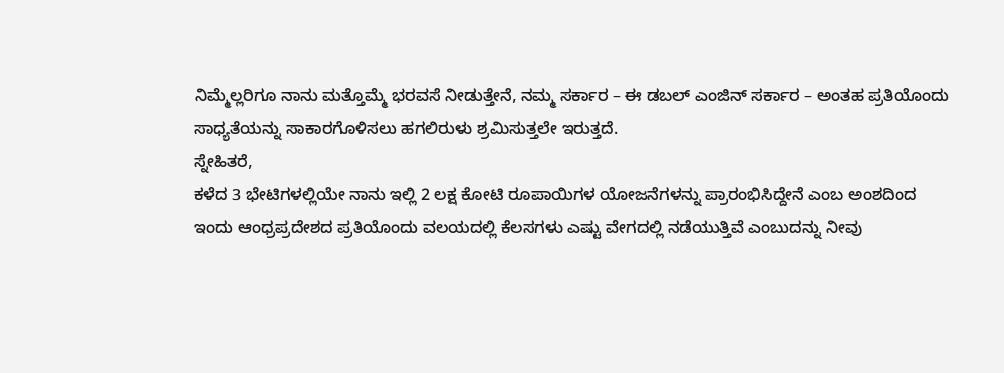ನಿಮ್ಮೆಲ್ಲರಿಗೂ ನಾನು ಮತ್ತೊಮ್ಮೆ ಭರವಸೆ ನೀಡುತ್ತೇನೆ, ನಮ್ಮ ಸರ್ಕಾರ – ಈ ಡಬಲ್ ಎಂಜಿನ್ ಸರ್ಕಾರ – ಅಂತಹ ಪ್ರತಿಯೊಂದು ಸಾಧ್ಯತೆಯನ್ನು ಸಾಕಾರಗೊಳಿಸಲು ಹಗಲಿರುಳು ಶ್ರಮಿಸುತ್ತಲೇ ಇರುತ್ತದೆ.
ಸ್ನೇಹಿತರೆ,
ಕಳೆದ 3 ಭೇಟಿಗಳಲ್ಲಿಯೇ ನಾನು ಇಲ್ಲಿ 2 ಲಕ್ಷ ಕೋಟಿ ರೂಪಾಯಿಗಳ ಯೋಜನೆಗಳನ್ನು ಪ್ರಾರಂಭಿಸಿದ್ದೇನೆ ಎಂಬ ಅಂಶದಿಂದ ಇಂದು ಆಂಧ್ರಪ್ರದೇಶದ ಪ್ರತಿಯೊಂದು ವಲಯದಲ್ಲಿ ಕೆಲಸಗಳು ಎಷ್ಟು ವೇಗದಲ್ಲಿ ನಡೆಯುತ್ತಿವೆ ಎಂಬುದನ್ನು ನೀವು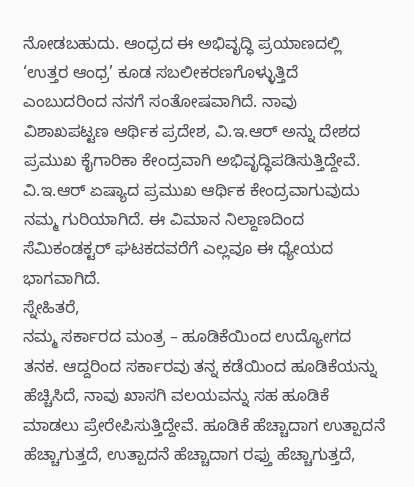ನೋಡಬಹುದು. ಆಂಧ್ರದ ಈ ಅಭಿವೃದ್ಧಿ ಪ್ರಯಾಣದಲ್ಲಿ ‘ಉತ್ತರ ಆಂಧ್ರ’ ಕೂಡ ಸಬಲೀಕರಣಗೊಳ್ಳುತ್ತಿದೆ ಎಂಬುದರಿಂದ ನನಗೆ ಸಂತೋಷವಾಗಿದೆ. ನಾವು ವಿಶಾಖಪಟ್ಟಣ ಆರ್ಥಿಕ ಪ್ರದೇಶ, ವಿ.ಇ.ಆರ್ ಅನ್ನು ದೇಶದ ಪ್ರಮುಖ ಕೈಗಾರಿಕಾ ಕೇಂದ್ರವಾಗಿ ಅಭಿವೃದ್ಧಿಪಡಿಸುತ್ತಿದ್ದೇವೆ. ವಿ.ಇ.ಆರ್ ಏಷ್ಯಾದ ಪ್ರಮುಖ ಆರ್ಥಿಕ ಕೇಂದ್ರವಾಗುವುದು ನಮ್ಮ ಗುರಿಯಾಗಿದೆ. ಈ ವಿಮಾನ ನಿಲ್ದಾಣದಿಂದ ಸೆಮಿಕಂಡಕ್ಟರ್ ಘಟಕದವರೆಗೆ ಎಲ್ಲವೂ ಈ ಧ್ಯೇಯದ ಭಾಗವಾಗಿದೆ.
ಸ್ನೇಹಿತರೆ,
ನಮ್ಮ ಸರ್ಕಾರದ ಮಂತ್ರ – ಹೂಡಿಕೆಯಿಂದ ಉದ್ಯೋಗದ ತನಕ. ಆದ್ದರಿಂದ ಸರ್ಕಾರವು ತನ್ನ ಕಡೆಯಿಂದ ಹೂಡಿಕೆಯನ್ನು ಹೆಚ್ಚಿಸಿದೆ, ನಾವು ಖಾಸಗಿ ವಲಯವನ್ನು ಸಹ ಹೂಡಿಕೆ ಮಾಡಲು ಪ್ರೇರೇಪಿಸುತ್ತಿದ್ದೇವೆ. ಹೂಡಿಕೆ ಹೆಚ್ಚಾದಾಗ ಉತ್ಪಾದನೆ ಹೆಚ್ಚಾಗುತ್ತದೆ, ಉತ್ಪಾದನೆ ಹೆಚ್ಚಾದಾಗ ರಫ್ತು ಹೆಚ್ಚಾಗುತ್ತದೆ,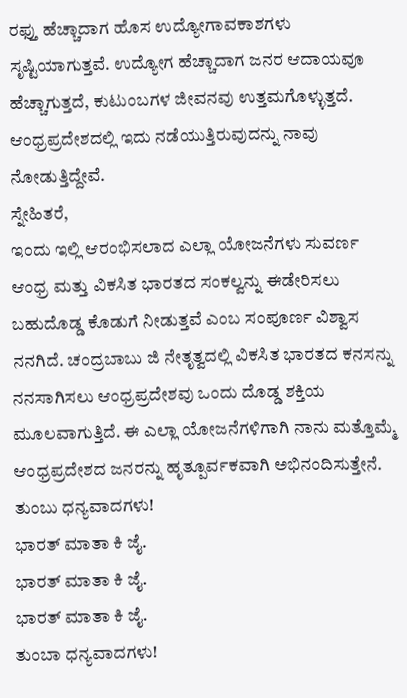ರಫ್ತು ಹೆಚ್ಚಾದಾಗ ಹೊಸ ಉದ್ಯೋಗಾವಕಾಶಗಳು ಸೃಷ್ಟಿಯಾಗುತ್ತವೆ. ಉದ್ಯೋಗ ಹೆಚ್ಚಾದಾಗ ಜನರ ಆದಾಯವೂ ಹೆಚ್ಚಾಗುತ್ತದೆ, ಕುಟುಂಬಗಳ ಜೀವನವು ಉತ್ತಮಗೊಳ್ಳುತ್ತದೆ. ಆಂಧ್ರಪ್ರದೇಶದಲ್ಲಿ ಇದು ನಡೆಯುತ್ತಿರುವುದನ್ನು ನಾವು ನೋಡುತ್ತಿದ್ದೇವೆ.
ಸ್ನೇಹಿತರೆ,
ಇಂದು ಇಲ್ಲಿ ಆರಂಭಿಸಲಾದ ಎಲ್ಲಾ ಯೋಜನೆಗಳು ಸುವರ್ಣ ಆಂಧ್ರ ಮತ್ತು ವಿಕಸಿತ ಭಾರತದ ಸಂಕಲ್ವನ್ನು ಈಡೇರಿಸಲು ಬಹುದೊಡ್ಡ ಕೊಡುಗೆ ನೀಡುತ್ತವೆ ಎಂಬ ಸಂಪೂರ್ಣ ವಿಶ್ವಾಸ ನನಗಿದೆ. ಚಂದ್ರಬಾಬು ಜಿ ನೇತೃತ್ವದಲ್ಲಿ ವಿಕಸಿತ ಭಾರತದ ಕನಸನ್ನು ನನಸಾಗಿಸಲು ಆಂಧ್ರಪ್ರದೇಶವು ಒಂದು ದೊಡ್ಡ ಶಕ್ತಿಯ ಮೂಲವಾಗುತ್ತಿದೆ. ಈ ಎಲ್ಲಾ ಯೋಜನೆಗಳಿಗಾಗಿ ನಾನು ಮತ್ತೊಮ್ಮೆ ಆಂಧ್ರಪ್ರದೇಶದ ಜನರನ್ನು ಹೃತ್ಪೂರ್ವಕವಾಗಿ ಅಭಿನಂದಿಸುತ್ತೇನೆ.
ತುಂಬು ಧನ್ಯವಾದಗಳು!
ಭಾರತ್ ಮಾತಾ ಕಿ ಜೈ.
ಭಾರತ್ ಮಾತಾ ಕಿ ಜೈ.
ಭಾರತ್ ಮಾತಾ ಕಿ ಜೈ.
ತುಂಬಾ ಧನ್ಯವಾದಗಳು!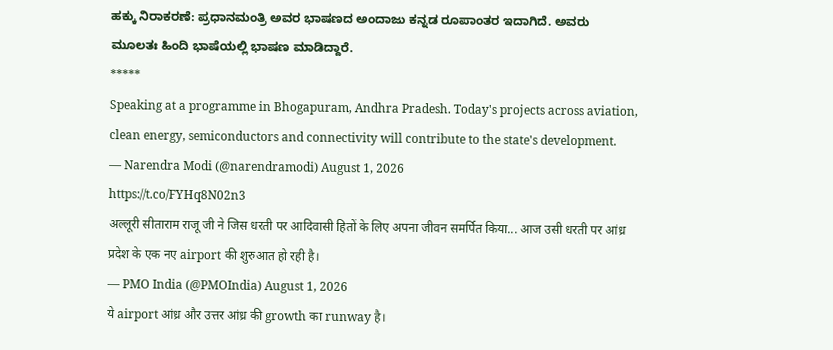ಹಕ್ಕು ನಿರಾಕರಣೆ: ಪ್ರಧಾನಮಂತ್ರಿ ಅವರ ಭಾಷಣದ ಅಂದಾಜು ಕನ್ನಡ ರೂಪಾಂತರ ಇದಾಗಿದೆ. ಅವರು ಮೂಲತಃ ಹಿಂದಿ ಭಾಷೆಯಲ್ಲಿ ಭಾಷಣ ಮಾಡಿದ್ದಾರೆ.
*****
Speaking at a programme in Bhogapuram, Andhra Pradesh. Today's projects across aviation, clean energy, semiconductors and connectivity will contribute to the state's development.
— Narendra Modi (@narendramodi) August 1, 2026
https://t.co/FYHq8N02n3
अल्लूरी सीताराम राजू जी ने जिस धरती पर आदिवासी हितों के लिए अपना जीवन समर्पित किया... आज उसी धरती पर आंध्र प्रदेश के एक नए airport की शुरुआत हो रही है।
— PMO India (@PMOIndia) August 1, 2026
ये airport आंध्र और उत्तर आंध्र की growth का runway है।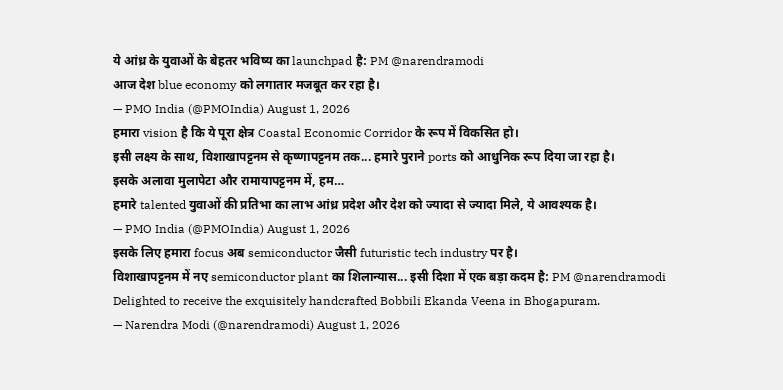ये आंध्र के युवाओं के बेहतर भविष्य का launchpad है: PM @narendramodi
आज देश blue economy को लगातार मजबूत कर रहा है।
— PMO India (@PMOIndia) August 1, 2026
हमारा vision है कि ये पूरा क्षेत्र Coastal Economic Corridor के रूप में विकसित हो।
इसी लक्ष्य के साथ, विशाखापट्टनम से कृष्णापट्टनम तक... हमारे पुराने ports को आधुनिक रूप दिया जा रहा है।
इसके अलावा मुलापेटा और रामायापट्टनम में, हम…
हमारे talented युवाओं की प्रतिभा का लाभ आंध्र प्रदेश और देश को ज्यादा से ज्यादा मिले, ये आवश्यक है।
— PMO India (@PMOIndia) August 1, 2026
इसके लिए हमारा focus अब semiconductor जैसी futuristic tech industry पर है।
विशाखापट्टनम में नए semiconductor plant का शिलान्यास... इसी दिशा में एक बड़ा कदम है: PM @narendramodi
Delighted to receive the exquisitely handcrafted Bobbili Ekanda Veena in Bhogapuram.
— Narendra Modi (@narendramodi) August 1, 2026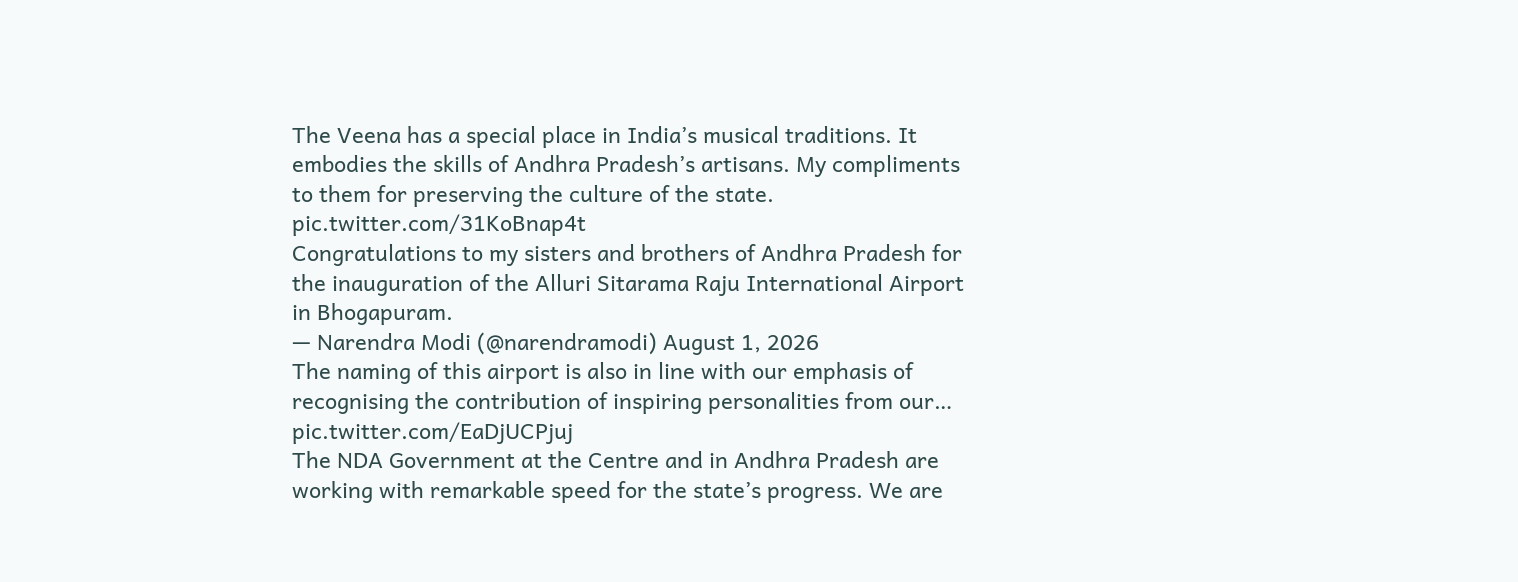The Veena has a special place in India’s musical traditions. It embodies the skills of Andhra Pradesh’s artisans. My compliments to them for preserving the culture of the state. pic.twitter.com/31KoBnap4t
Congratulations to my sisters and brothers of Andhra Pradesh for the inauguration of the Alluri Sitarama Raju International Airport in Bhogapuram.
— Narendra Modi (@narendramodi) August 1, 2026
The naming of this airport is also in line with our emphasis of recognising the contribution of inspiring personalities from our… pic.twitter.com/EaDjUCPjuj
The NDA Government at the Centre and in Andhra Pradesh are working with remarkable speed for the state’s progress. We are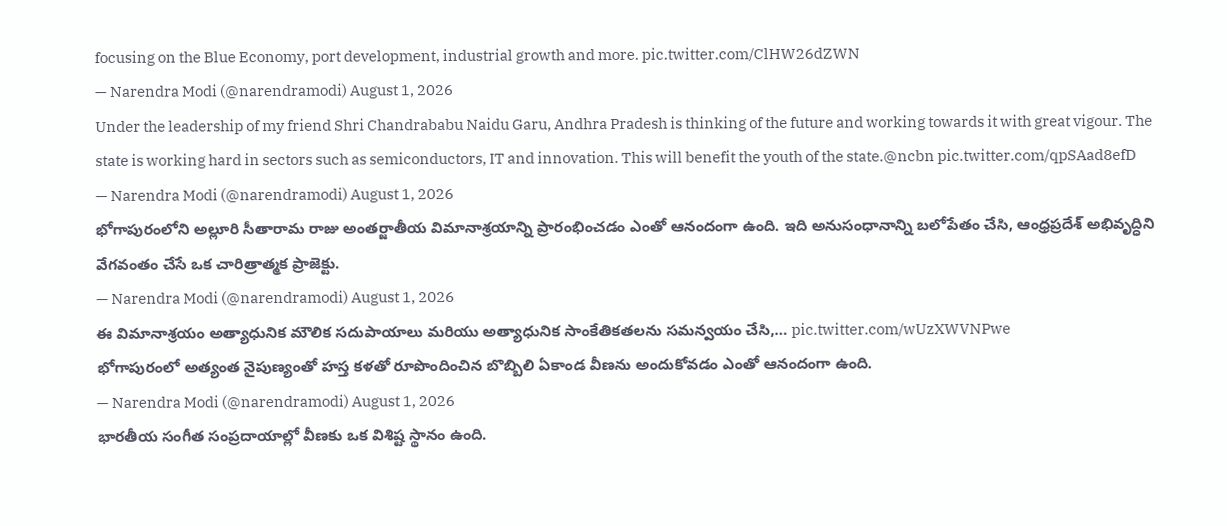focusing on the Blue Economy, port development, industrial growth and more. pic.twitter.com/ClHW26dZWN
— Narendra Modi (@narendramodi) August 1, 2026
Under the leadership of my friend Shri Chandrababu Naidu Garu, Andhra Pradesh is thinking of the future and working towards it with great vigour. The state is working hard in sectors such as semiconductors, IT and innovation. This will benefit the youth of the state.@ncbn pic.twitter.com/qpSAad8efD
— Narendra Modi (@narendramodi) August 1, 2026
భోగాపురంలోని అల్లూరి సీతారామ రాజు అంతర్జాతీయ విమానాశ్రయాన్ని ప్రారంభించడం ఎంతో ఆనందంగా ఉంది. ఇది అనుసంధానాన్ని బలోపేతం చేసి, ఆంధ్రప్రదేశ్ అభివృద్ధిని వేగవంతం చేసే ఒక చారిత్రాత్మక ప్రాజెక్టు.
— Narendra Modi (@narendramodi) August 1, 2026
ఈ విమానాశ్రయం అత్యాధునిక మౌలిక సదుపాయాలు మరియు అత్యాధునిక సాంకేతికతలను సమన్వయం చేసి,… pic.twitter.com/wUzXWVNPwe
భోగాపురంలో అత్యంత నైపుణ్యంతో హస్త కళతో రూపొందించిన బొబ్బిలి ఏకాండ వీణను అందుకోవడం ఎంతో ఆనందంగా ఉంది.
— Narendra Modi (@narendramodi) August 1, 2026
భారతీయ సంగీత సంప్రదాయాల్లో వీణకు ఒక విశిష్ట స్థానం ఉంది.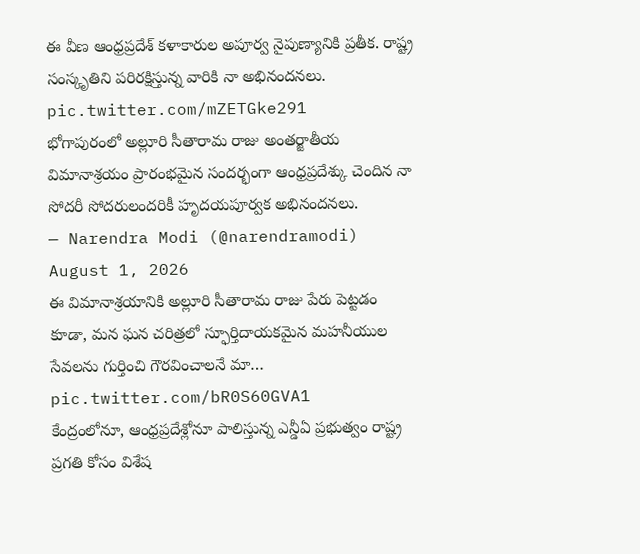ఈ వీణ ఆంధ్రప్రదేశ్ కళాకారుల అపూర్వ నైపుణ్యానికి ప్రతీక. రాష్ట్ర సంస్కృతిని పరిరక్షిస్తున్న వారికి నా అభినందనలు. pic.twitter.com/mZETGke291
భోగాపురంలో అల్లూరి సీతారామ రాజు అంతర్జాతీయ విమానాశ్రయం ప్రారంభమైన సందర్భంగా ఆంధ్రప్రదేశ్కు చెందిన నా సోదరీ సోదరులందరికీ హృదయపూర్వక అభినందనలు.
— Narendra Modi (@narendramodi) August 1, 2026
ఈ విమానాశ్రయానికి అల్లూరి సీతారామ రాజు పేరు పెట్టడం కూడా, మన ఘన చరిత్రలో స్ఫూర్తిదాయకమైన మహనీయుల సేవలను గుర్తించి గౌరవించాలనే మా… pic.twitter.com/bR0S60GVA1
కేంద్రంలోనూ, ఆంధ్రప్రదేశ్లోనూ పాలిస్తున్న ఎన్డీఏ ప్రభుత్వం రాష్ట్ర ప్రగతి కోసం విశేష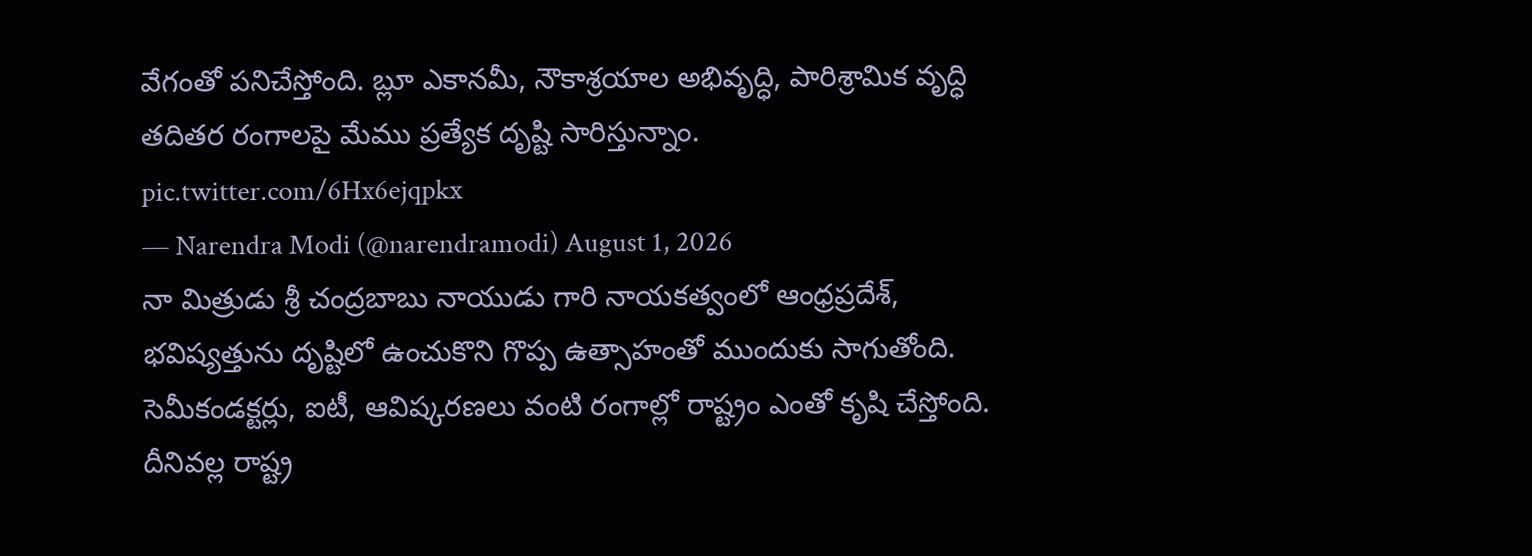వేగంతో పనిచేస్తోంది. బ్లూ ఎకానమీ, నౌకాశ్రయాల అభివృద్ధి, పారిశ్రామిక వృద్ధి తదితర రంగాలపై మేము ప్రత్యేక దృష్టి సారిస్తున్నాం. pic.twitter.com/6Hx6ejqpkx
— Narendra Modi (@narendramodi) August 1, 2026
నా మిత్రుడు శ్రీ చంద్రబాబు నాయుడు గారి నాయకత్వంలో ఆంధ్రప్రదేశ్, భవిష్యత్తును దృష్టిలో ఉంచుకొని గొప్ప ఉత్సాహంతో ముందుకు సాగుతోంది. సెమీకండక్టర్లు, ఐటీ, ఆవిష్కరణలు వంటి రంగాల్లో రాష్ట్రం ఎంతో కృషి చేస్తోంది. దీనివల్ల రాష్ట్ర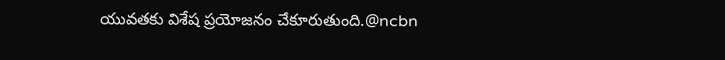యువతకు విశేష ప్రయోజనం చేకూరుతుంది.@ncbn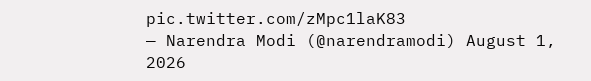pic.twitter.com/zMpc1laK83
— Narendra Modi (@narendramodi) August 1, 2026